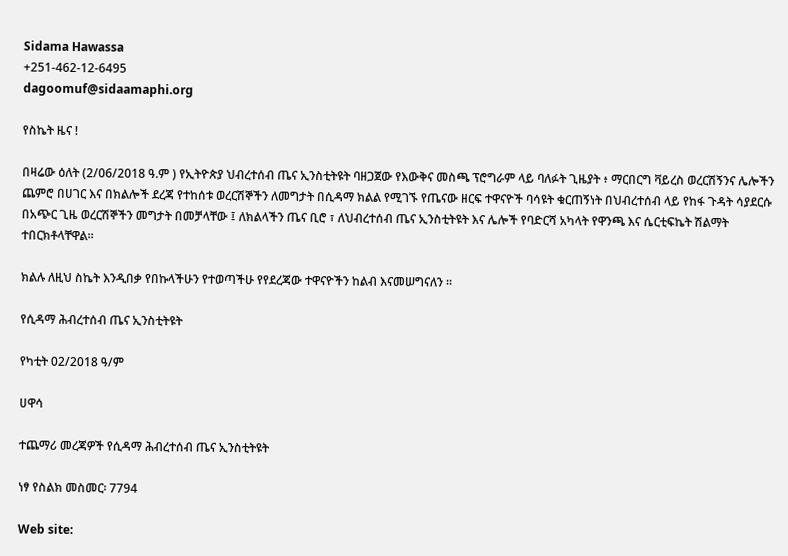Sidama Hawassa
+251-462-12-6495
dagoomuf@sidaamaphi.org

የስኬት ዜና !

በዛሬው ዕለት (2/06/2018 ዓ.ም ) የኢትዮጵያ ህብረተሰብ ጤና ኢንስቲትዩት ባዘጋጀው የእውቅና መስጫ ፕሮግራም ላይ ባለፉት ጊዜያት ፥ ማርበርግ ቫይረስ ወረርሽኝንና ሌሎችን ጨምሮ በሀገር እና በክልሎች ደረጃ የተከሰቱ ወረርሽኞችን ለመግታት በሲዳማ ክልል የሚገኙ የጤናው ዘርፍ ተዋናዮች ባሳዩት ቁርጠኝነት በህብረተሰብ ላይ የከፋ ጉዳት ሳያደርሱ በአጭር ጊዜ ወረርሽኞችን መግታት በመቻላቸው ፤ ለክልላችን ጤና ቢሮ ፣ ለህብረተሰብ ጤና ኢንስቲትዩት እና ሌሎች የባድርሻ አካላት የዋንጫ እና ሴርቲፍኬት ሽልማት ተበርክቶላቸዋል።

ክልሉ ለዚህ ስኬት እንዲበቃ የበኩላችሁን የተወጣችሁ የየደረጃው ተዋናዮችን ከልብ እናመሠግናለን ።

የሲዳማ ሕብረተሰብ ጤና ኢንስቲትዩት

የካቲት 02/2018 ዓ/ም

ሀዋሳ

ተጨማሪ መረጃዎች የሲዳማ ሕብረተሰብ ጤና ኢንስቲትዩት

ነፃ የስልክ መስመር፡ 7794

Web site: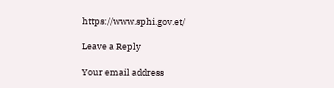https://www.sphi.gov.et/

Leave a Reply

Your email address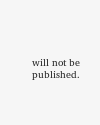will not be published.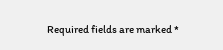Required fields are marked *